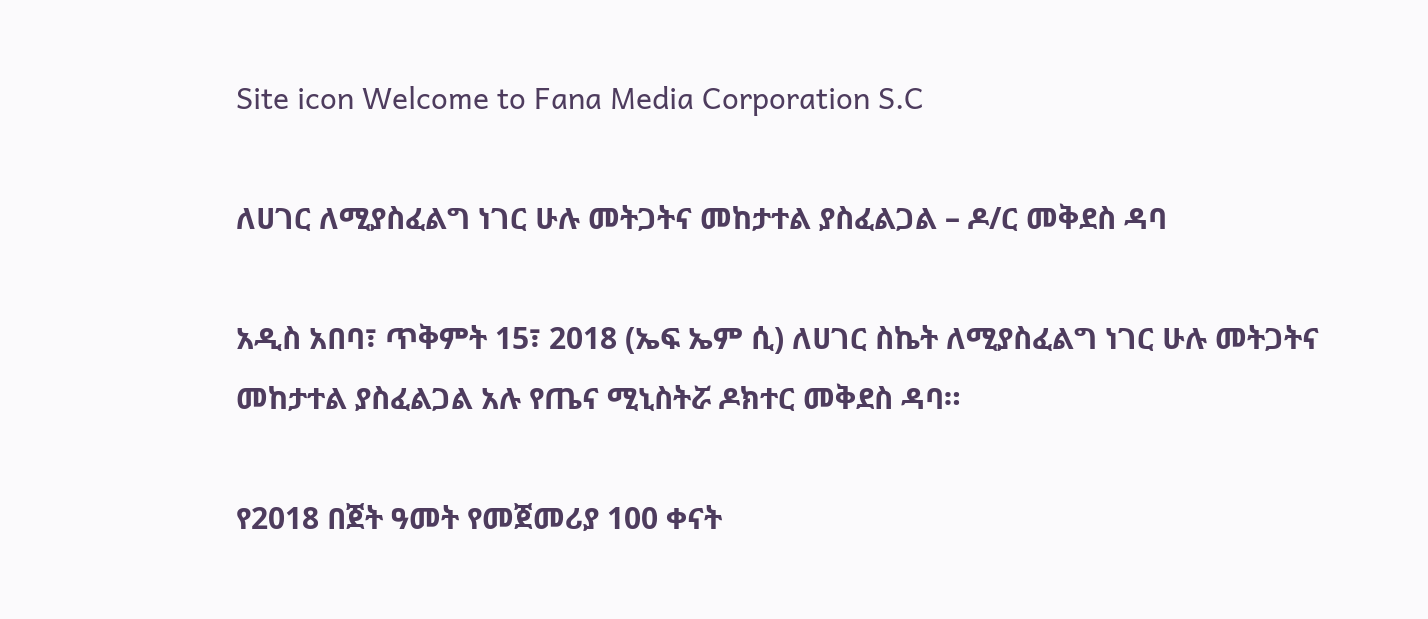Site icon Welcome to Fana Media Corporation S.C

ለሀገር ለሚያስፈልግ ነገር ሁሉ መትጋትና መከታተል ያስፈልጋል – ዶ/ር መቅደስ ዳባ

አዲስ አበባ፣ ጥቅምት 15፣ 2018 (ኤፍ ኤም ሲ) ለሀገር ስኬት ለሚያስፈልግ ነገር ሁሉ መትጋትና መከታተል ያስፈልጋል አሉ የጤና ሚኒስትሯ ዶክተር መቅደስ ዳባ።

የ2018 በጀት ዓመት የመጀመሪያ 100 ቀናት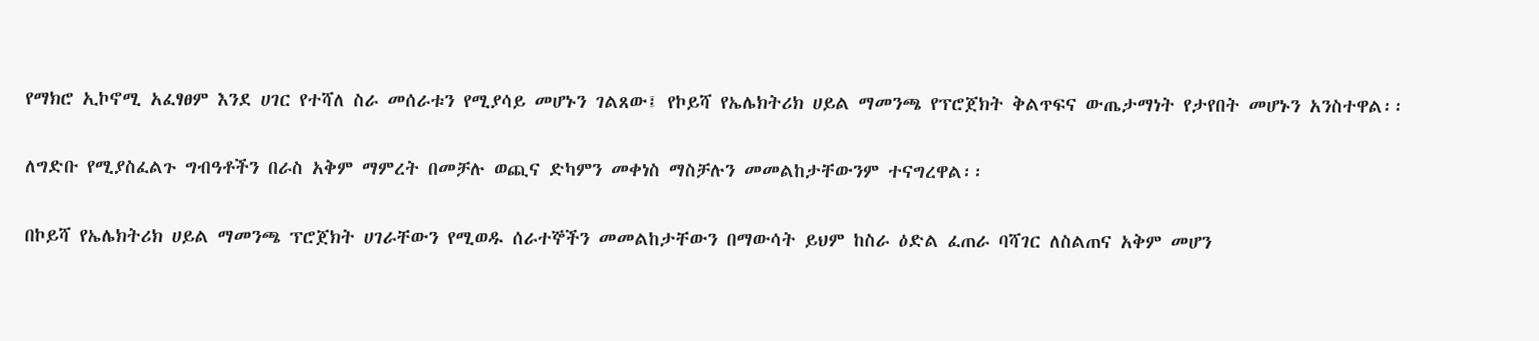የማክሮ ኢኮኖሚ አፈፃፀም እንደ ሀገር የተሻለ ስራ መሰራቱን የሚያሳይ መሆኑን ገልጸው፤ የኮይሻ የኤሌክትሪክ ሀይል ማመንጫ የፕሮጀክት ቅልጥፍና ውጤታማነት የታየበት መሆኑን አንስተዋል፡፡

ለግድቡ የሚያስፈልጉ ግብዓቶችን በራስ አቅም ማምረት በመቻሉ ወጪና ድካምን መቀነስ ማስቻሉን መመልከታቸውንም ተናግረዋል፡፡

በኮይሻ የኤሌክትሪክ ሀይል ማመንጫ ፕሮጀክት ሀገራቸውን የሚወዱ ሰራተኞችን መመልከታቸውን በማውሳት ይህም ከስራ ዕድል ፈጠራ ባሻገር ለስልጠና አቅም መሆን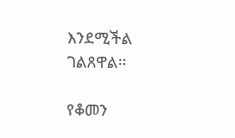እንደሚችል ገልጸዋል፡፡

የቆመን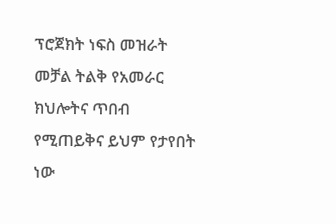ፕሮጀክት ነፍስ መዝራት መቻል ትልቅ የአመራር ክህሎትና ጥበብ የሚጠይቅና ይህም የታየበት ነው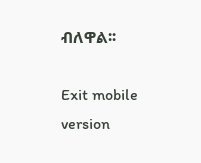ብለዋል፡፡

Exit mobile version